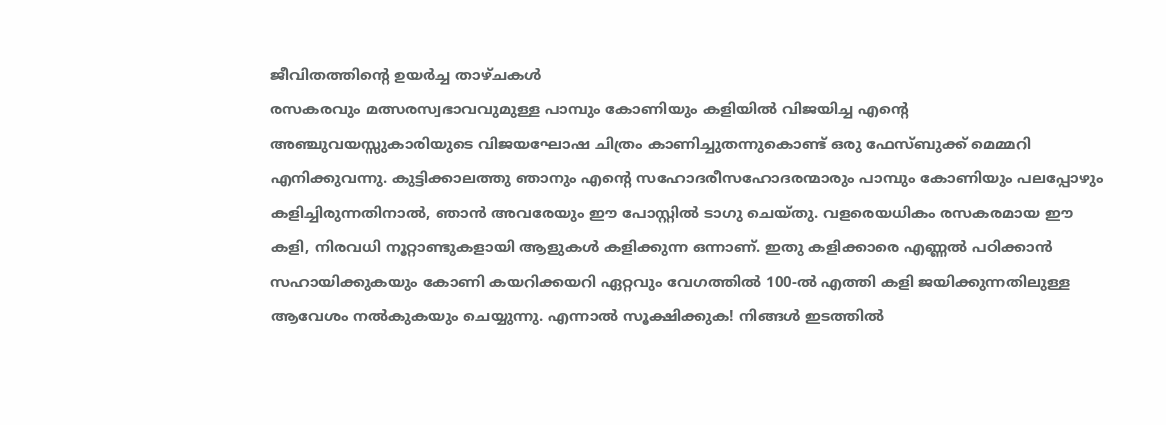ജീവിതത്തിന്റെ ഉയർച്ച താഴ്ചകൾ
രസകരവും മത്സരസ്വഭാവവുമുള്ള പാമ്പും കോണിയും കളിയിൽ വിജയിച്ച എന്റെ അഞ്ചുവയസ്സുകാരിയുടെ വിജയഘോഷ ചിത്രം കാണിച്ചുതന്നുകൊണ്ട് ഒരു ഫേസ്ബുക്ക് മെമ്മറി എനിക്കുവന്നു. കുട്ടിക്കാലത്തു ഞാനും എന്റെ സഹോദരീസഹോദരന്മാരും പാമ്പും കോണിയും പലപ്പോഴും കളിച്ചിരുന്നതിനാൽ, ഞാൻ അവരേയും ഈ പോസ്റ്റിൽ ടാഗു ചെയ്തു. വളരെയധികം രസകരമായ ഈ കളി, നിരവധി നൂറ്റാണ്ടുകളായി ആളുകൾ കളിക്കുന്ന ഒന്നാണ്. ഇതു കളിക്കാരെ എണ്ണൽ പഠിക്കാൻ സഹായിക്കുകയും കോണി കയറിക്കയറി ഏറ്റവും വേഗത്തിൽ 100-ൽ എത്തി കളി ജയിക്കുന്നതിലുള്ള ആവേശം നൽകുകയും ചെയ്യുന്നു. എന്നാൽ സൂക്ഷിക്കുക! നിങ്ങൾ ഇടത്തിൽ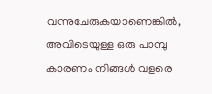വന്നുചേരുകയാണെങ്കിൽ, അവിടെയുള്ള ഒരു പാമ്പു കാരണം നിങ്ങൾ വളരെ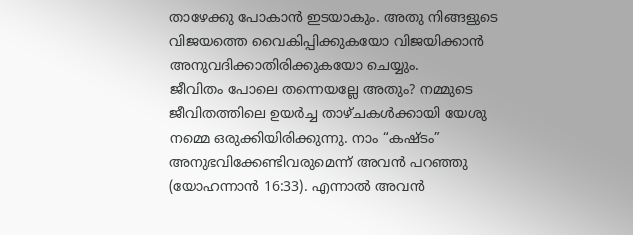താഴേക്കു പോകാൻ ഇടയാകും. അതു നിങ്ങളുടെ വിജയത്തെ വൈകിപ്പിക്കുകയോ വിജയിക്കാൻ അനുവദിക്കാതിരിക്കുകയോ ചെയ്യും.
ജീവിതം പോലെ തന്നെയല്ലേ അതും? നമ്മുടെ ജീവിതത്തിലെ ഉയർച്ച താഴ്ചകൾക്കായി യേശു നമ്മെ ഒരുക്കിയിരിക്കുന്നു. നാം “കഷ്ടം” അനുഭവിക്കേണ്ടിവരുമെന്ന് അവൻ പറഞ്ഞു (യോഹന്നാൻ 16:33). എന്നാൽ അവൻ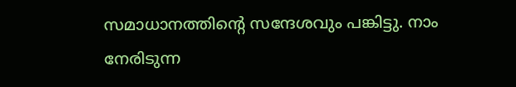സമാധാനത്തിന്റെ സന്ദേശവും പങ്കിട്ടു. നാം നേരിടുന്ന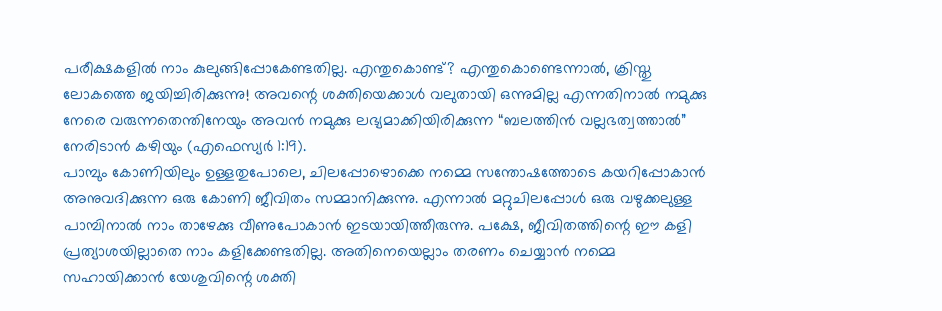പരീക്ഷകളിൽ നാം കുലുങ്ങിപ്പോകേണ്ടതില്ല. എന്തുകൊണ്ട്? എന്തുകൊണ്ടെന്നാൽ, ക്രിസ്തു ലോകത്തെ ജയിച്ചിരിക്കുന്നു! അവന്റെ ശക്തിയെക്കാൾ വലുതായി ഒന്നുമില്ല എന്നതിനാൽ നമുക്കു നേരെ വരുന്നതെന്തിനേയും അവൻ നമുക്കു ലഭ്യമാക്കിയിരിക്കുന്ന “ബലത്തിൻ വല്ലഭത്വത്താൽ” നേരിടാൻ കഴിയും (എഫെസ്യർ 1:19).
പാമ്പും കോണിയിലും ഉള്ളതുപോലെ, ചിലപ്പോഴൊക്കെ നമ്മെ സന്തോഷത്തോടെ കയറിപ്പോകാൻ അനുവദിക്കുന്ന ഒരു കോണി ജീവിതം സമ്മാനിക്കുന്നു. എന്നാൽ മറ്റുചിലപ്പോൾ ഒരു വഴുക്കലുള്ള പാമ്പിനാൽ നാം താഴേക്കു വീണുപോകാൻ ഇടയായിത്തീരുന്നു. പക്ഷേ, ജീവിതത്തിന്റെ ഈ കളി പ്രത്യാശയില്ലാതെ നാം കളിക്കേണ്ടതില്ല. അതിനെയെല്ലാം തരണം ചെയ്യാൻ നമ്മെ സഹായിക്കാൻ യേശുവിന്റെ ശക്തി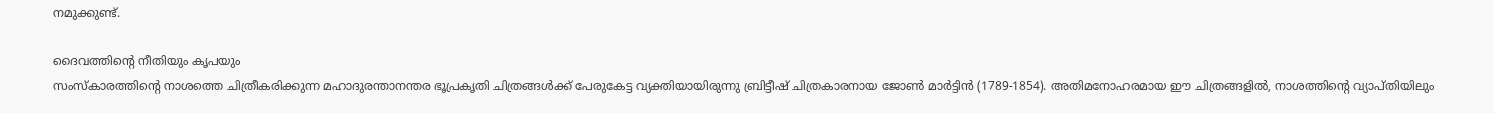നമുക്കുണ്ട്.

ദൈവത്തിന്റെ നീതിയും കൃപയും
സംസ്കാരത്തിന്റെ നാശത്തെ ചിത്രീകരിക്കുന്ന മഹാദുരന്താനന്തര ഭൂപ്രകൃതി ചിത്രങ്ങൾക്ക് പേരുകേട്ട വ്യക്തിയായിരുന്നു ബ്രിട്ടീഷ് ചിത്രകാരനായ ജോൺ മാർട്ടിൻ (1789-1854). അതിമനോഹരമായ ഈ ചിത്രങ്ങളിൽ, നാശത്തിന്റെ വ്യാപ്തിയിലും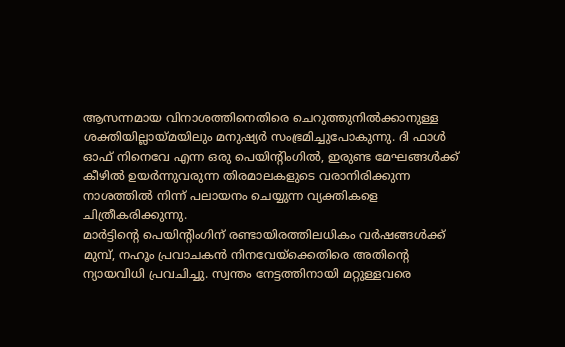ആസന്നമായ വിനാശത്തിനെതിരെ ചെറുത്തുനിൽക്കാനുള്ള ശക്തിയില്ലായ്മയിലും മനുഷ്യർ സംഭ്രമിച്ചുപോകുന്നു. ദി ഫാൾ ഓഫ് നിനെവേ എന്ന ഒരു പെയിന്റിംഗിൽ, ഇരുണ്ട മേഘങ്ങൾക്ക് കീഴിൽ ഉയർന്നുവരുന്ന തിരമാലകളുടെ വരാനിരിക്കുന്ന നാശത്തിൽ നിന്ന് പലായനം ചെയ്യുന്ന വ്യക്തികളെ ചിത്രീകരിക്കുന്നു.
മാർട്ടിന്റെ പെയിന്റിംഗിന് രണ്ടായിരത്തിലധികം വർഷങ്ങൾക്ക് മുമ്പ്, നഹൂം പ്രവാചകൻ നിനവേയ്ക്കെതിരെ അതിന്റെ ന്യായവിധി പ്രവചിച്ചു. സ്വന്തം നേട്ടത്തിനായി മറ്റുള്ളവരെ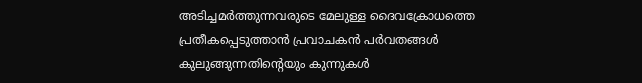അടിച്ചമർത്തുന്നവരുടെ മേലുള്ള ദൈവക്രോധത്തെ പ്രതീകപ്പെടുത്താൻ പ്രവാചകൻ പർവതങ്ങൾ കുലുങ്ങുന്നതിന്റെയും കുന്നുകൾ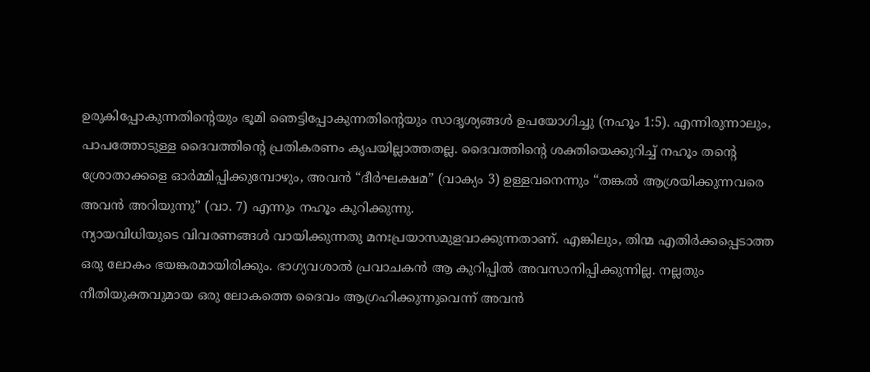ഉരുകിപ്പോകുന്നതിന്റെയും ഭൂമി ഞെട്ടിപ്പോകുന്നതിന്റെയും സാദൃശ്യങ്ങൾ ഉപയോഗിച്ചു (നഹൂം 1:5). എന്നിരുന്നാലും, പാപത്തോടുള്ള ദൈവത്തിന്റെ പ്രതികരണം കൃപയില്ലാത്തതല്ല. ദൈവത്തിന്റെ ശക്തിയെക്കുറിച്ച് നഹൂം തന്റെ ശ്രോതാക്കളെ ഓർമ്മിപ്പിക്കുമ്പോഴും, അവൻ “ദീർഘക്ഷമ” (വാക്യം 3) ഉള്ളവനെന്നും “തങ്കൽ ആശ്രയിക്കുന്നവരെ അവൻ അറിയുന്നു” (വാ. 7) എന്നും നഹൂം കുറിക്കുന്നു.
ന്യായവിധിയുടെ വിവരണങ്ങൾ വായിക്കുന്നതു മനഃപ്രയാസമുളവാക്കുന്നതാണ്. എങ്കിലും, തിന്മ എതിർക്കപ്പെടാത്ത ഒരു ലോകം ഭയങ്കരമായിരിക്കും. ഭാഗ്യവശാൽ പ്രവാചകൻ ആ കുറിപ്പിൽ അവസാനിപ്പിക്കുന്നില്ല. നല്ലതും നീതിയുക്തവുമായ ഒരു ലോകത്തെ ദൈവം ആഗ്രഹിക്കുന്നുവെന്ന് അവൻ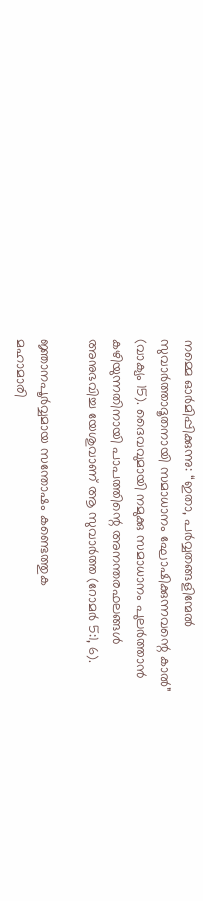നമ്മെ ഓർമിപ്പിക്കുന്നു: “ഇതാ, പർവ്വതങ്ങളിന്മേൽ സുവാർത്താദൂതനായി സമാധാനം ഘോഷിക്കുന്നവന്റെ കാൽ” (വാക്യം 15). ദൈവവുമായി നമുക്കു സമാധാനം പുലർത്താൻ കഴിയുന്നതിനായി പാപത്തിന്റെ അനന്തരഫലങ്ങൾ അനുഭവിച്ച യേശുവാണ് ആ സുവാർത്ത (റോമർ 5:1, 6).

ജ്ഞാനപൂർവ്വമായ സന്തോഷം കണ്ടെത്തുക
മഹാമാരി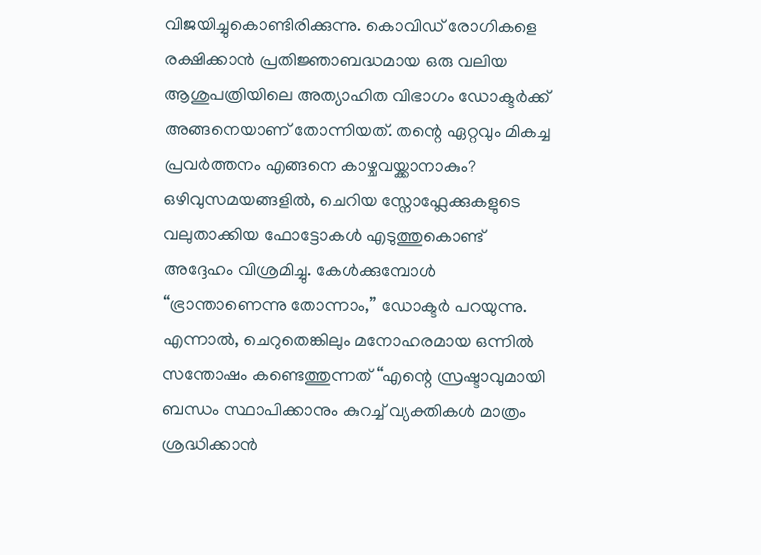വിജയിച്ചുകൊണ്ടിരിക്കുന്നു. കൊവിഡ് രോഗികളെ രക്ഷിക്കാൻ പ്രതിജ്ഞാബദ്ധമായ ഒരു വലിയ ആശുപത്രിയിലെ അത്യാഹിത വിഭാഗം ഡോക്ടർക്ക് അങ്ങനെയാണ് തോന്നിയത്. തന്റെ ഏറ്റവും മികച്ച പ്രവർത്തനം എങ്ങനെ കാഴ്ചവയ്ക്കാനാകും? ഒഴിവുസമയങ്ങളിൽ, ചെറിയ സ്നോഫ്ലേക്കുകളുടെ വലുതാക്കിയ ഫോട്ടോകൾ എടുത്തുകൊണ്ട് അദ്ദേഹം വിശ്രമിച്ചു. കേൾക്കുമ്പോൾ “ഭ്രാന്താണെന്നു തോന്നാം,” ഡോക്ടർ പറയുന്നു. എന്നാൽ, ചെറുതെങ്കിലും മനോഹരമായ ഒന്നിൽ സന്തോഷം കണ്ടെത്തുന്നത് “എന്റെ സ്രഷ്ടാവുമായി ബന്ധം സ്ഥാപിക്കാനും കുറച്ച് വ്യക്തികൾ മാത്രം ശ്രദ്ധിക്കാൻ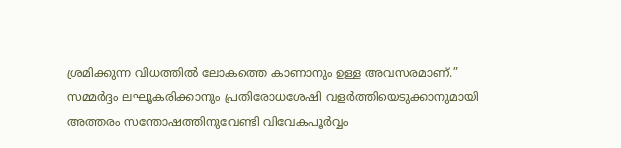ശ്രമിക്കുന്ന വിധത്തിൽ ലോകത്തെ കാണാനും ഉള്ള അവസരമാണ്.”
സമ്മർദ്ദം ലഘൂകരിക്കാനും പ്രതിരോധശേഷി വളർത്തിയെടുക്കാനുമായി അത്തരം സന്തോഷത്തിനുവേണ്ടി വിവേകപൂർവ്വം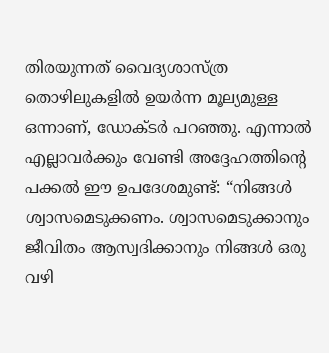തിരയുന്നത് വൈദ്യശാസ്ത്ര തൊഴിലുകളിൽ ഉയർന്ന മൂല്യമുള്ള ഒന്നാണ്, ഡോക്ടർ പറഞ്ഞു. എന്നാൽ എല്ലാവർക്കും വേണ്ടി അദ്ദേഹത്തിന്റെ പക്കൽ ഈ ഉപദേശമുണ്ട്: “നിങ്ങൾ ശ്വാസമെടുക്കണം. ശ്വാസമെടുക്കാനും ജീവിതം ആസ്വദിക്കാനും നിങ്ങൾ ഒരു വഴി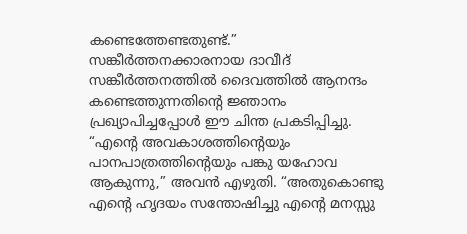കണ്ടെത്തേണ്ടതുണ്ട്.”
സങ്കീർത്തനക്കാരനായ ദാവീദ് സങ്കീർത്തനത്തിൽ ദൈവത്തിൽ ആനന്ദം കണ്ടെത്തുന്നതിന്റെ ജ്ഞാനം പ്രഖ്യാപിച്ചപ്പോൾ ഈ ചിന്ത പ്രകടിപ്പിച്ചു. “എന്റെ അവകാശത്തിന്റെയും പാനപാത്രത്തിന്റെയും പങ്കു യഹോവ ആകുന്നു,” അവൻ എഴുതി. “അതുകൊണ്ടു എന്റെ ഹൃദയം സന്തോഷിച്ചു എന്റെ മനസ്സു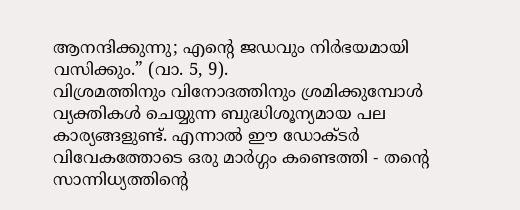ആനന്ദിക്കുന്നു; എന്റെ ജഡവും നിർഭയമായി വസിക്കും.” (വാ. 5, 9).
വിശ്രമത്തിനും വിനോദത്തിനും ശ്രമിക്കുമ്പോൾ വ്യക്തികൾ ചെയ്യുന്ന ബുദ്ധിശൂന്യമായ പല കാര്യങ്ങളുണ്ട്. എന്നാൽ ഈ ഡോക്ടർ വിവേകത്തോടെ ഒരു മാർഗ്ഗം കണ്ടെത്തി - തന്റെ സാന്നിധ്യത്തിന്റെ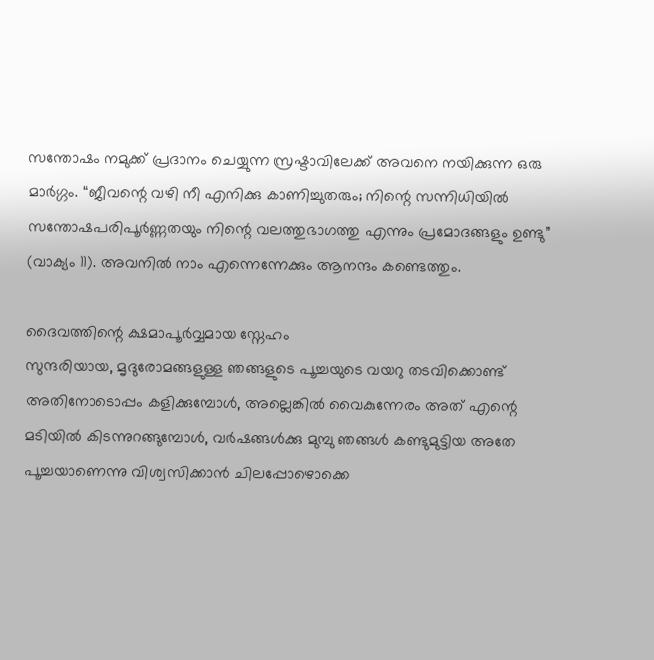സന്തോഷം നമുക്ക് പ്രദാനം ചെയ്യുന്ന സ്രഷ്ടാവിലേക്ക് അവനെ നയിക്കുന്ന ഒരു മാർഗ്ഗം. “ജീവന്റെ വഴി നീ എനിക്കു കാണിച്ചുതരും; നിന്റെ സന്നിധിയിൽ സന്തോഷപരിപൂർണ്ണതയും നിന്റെ വലത്തുഭാഗത്തു എന്നും പ്രമോദങ്ങളും ഉണ്ടു” (വാക്യം 11). അവനിൽ നാം എന്നെന്നേക്കും ആനന്ദം കണ്ടെത്തും.

ദൈവത്തിന്റെ ക്ഷമാപൂർവ്വമായ സ്നേഹം
സുന്ദരിയായ, മൃദുരോമങ്ങളുള്ള ഞങ്ങളുടെ പൂച്ചയുടെ വയറു തടവിക്കൊണ്ട് അതിനോടൊപ്പം കളിക്കുമ്പോൾ, അല്ലെങ്കിൽ വൈകുന്നേരം അത് എന്റെ മടിയിൽ കിടന്നുറങ്ങുമ്പോൾ, വർഷങ്ങൾക്കു മുമ്പു ഞങ്ങൾ കണ്ടുമുട്ടിയ അതേ പൂച്ചയാണെന്നു വിശ്വസിക്കാൻ ചിലപ്പോഴൊക്കെ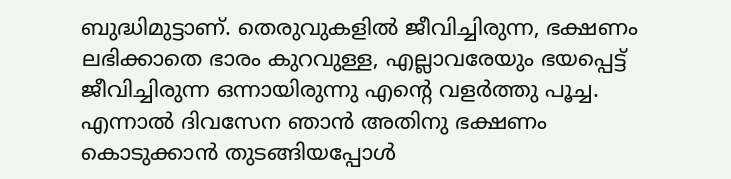ബുദ്ധിമുട്ടാണ്. തെരുവുകളിൽ ജീവിച്ചിരുന്ന, ഭക്ഷണം ലഭിക്കാതെ ഭാരം കുറവുള്ള, എല്ലാവരേയും ഭയപ്പെട്ട് ജീവിച്ചിരുന്ന ഒന്നായിരുന്നു എന്റെ വളർത്തു പൂച്ച. എന്നാൽ ദിവസേന ഞാൻ അതിനു ഭക്ഷണം കൊടുക്കാൻ തുടങ്ങിയപ്പോൾ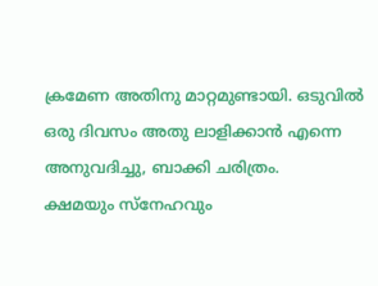ക്രമേണ അതിനു മാറ്റമുണ്ടായി. ഒടുവിൽ ഒരു ദിവസം അതു ലാളിക്കാൻ എന്നെ അനുവദിച്ചു, ബാക്കി ചരിത്രം.
ക്ഷമയും സ്നേഹവും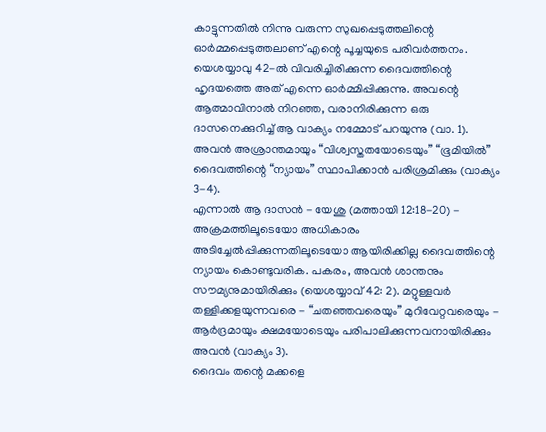കാട്ടുന്നതിൽ നിന്നു വരുന്ന സുഖപ്പെടുത്തലിന്റെ ഓർമ്മപ്പെടുത്തലാണ് എന്റെ പൂച്ചയുടെ പരിവർത്തനം. യെശയ്യാവു 42-ൽ വിവരിച്ചിരിക്കുന്ന ദൈവത്തിന്റെ ഹൃദയത്തെ അത് എന്നെ ഓർമ്മിപ്പിക്കുന്നു. അവന്റെ ആത്മാവിനാൽ നിറഞ്ഞ, വരാനിരിക്കുന്ന ഒരു ദാസനെക്കുറിച്ച് ആ വാക്യം നമ്മോട് പറയുന്നു (വാ. 1). അവൻ അശ്രാന്തമായും “വിശ്വസ്തതയോടെയും” “ഭൂമിയിൽ” ദൈവത്തിന്റെ “ന്യായം” സ്ഥാപിക്കാൻ പരിശ്രമിക്കും (വാക്യം 3-4).
എന്നാൽ ആ ദാസൻ - യേശു (മത്തായി 12:18-20) - അക്രമത്തിലൂടെയോ അധികാരം അടിച്ചേൽപ്പിക്കുന്നതിലൂടെയോ ആയിരിക്കില്ല ദൈവത്തിന്റെ ന്യായം കൊണ്ടുവരിക. പകരം, അവൻ ശാന്തനും സൗമ്യനുമായിരിക്കും (യെശയ്യാവ് 42: 2). മറ്റുള്ളവർ തള്ളിക്കളയുന്നവരെ - “ചതഞ്ഞവരെയും” മുറിവേറ്റവരെയും - ആർദ്രമായും ക്ഷമയോടെയും പരിപാലിക്കുന്നവനായിരിക്കും അവൻ (വാക്യം 3).
ദൈവം തന്റെ മക്കളെ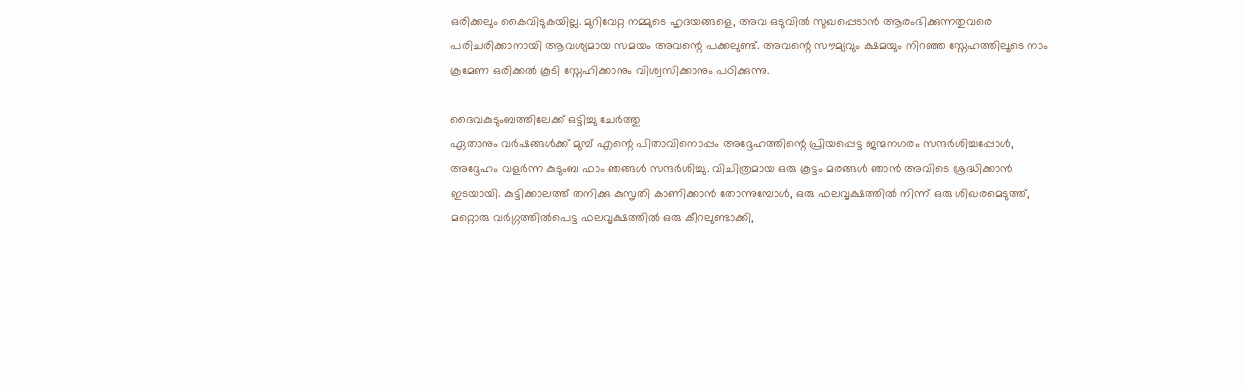ഒരിക്കലും കൈവിടുകയില്ല. മുറിവേറ്റ നമ്മുടെ ഹൃദയങ്ങളെ, അവ ഒടുവിൽ സുഖപ്പെടാൻ ആരംഭിക്കുന്നതുവരെ പരിചരിക്കാനായി ആവശ്യമായ സമയം അവന്റെ പക്കലുണ്ട്. അവന്റെ സൗമ്യവും ക്ഷമയും നിറഞ്ഞ സ്നേഹത്തിലൂടെ നാം ക്രമേണ ഒരിക്കൽ കൂടി സ്നേഹിക്കാനും വിശ്വസിക്കാനും പഠിക്കുന്നു.

ദൈവകുടുംബത്തിലേക്ക് ഒട്ടിച്ചു ചേർത്തു
ഏതാനും വർഷങ്ങൾക്ക് മുമ്പ് എന്റെ പിതാവിനൊപ്പം അദ്ദേഹത്തിന്റെ പ്രിയപ്പെട്ട ജന്മനഗരം സന്ദർശിച്ചപ്പോൾ, അദ്ദേഹം വളർന്ന കുടുംബ ഫാം ഞങ്ങൾ സന്ദർശിച്ചു. വിചിത്രമായ ഒരു കൂട്ടം മരങ്ങൾ ഞാൻ അവിടെ ശ്രദ്ധിക്കാൻ ഇടയായി. കുട്ടിക്കാലത്ത് തനിക്കു കുസൃതി കാണിക്കാൻ തോന്നുമ്പോൾ, ഒരു ഫലവൃക്ഷത്തിൽ നിന്ന് ഒരു ശിഖരമെടുത്ത്, മറ്റൊരു വർഗ്ഗത്തിൽപെട്ട ഫലവൃക്ഷത്തിൽ ഒരു കീറലുണ്ടാക്കി,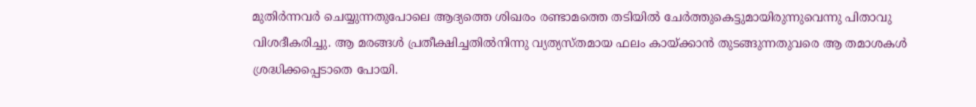മുതിർന്നവർ ചെയ്യുന്നതുപോലെ ആദ്യത്തെ ശിഖരം രണ്ടാമത്തെ തടിയിൽ ചേർത്തുകെട്ടുമായിരുന്നുവെന്നു പിതാവു വിശദീകരിച്ചു. ആ മരങ്ങൾ പ്രതീക്ഷിച്ചതിൽനിന്നു വ്യത്യസ്തമായ ഫലം കായ്ക്കാൻ തുടങ്ങുന്നതുവരെ ആ തമാശകൾ ശ്രദ്ധിക്കപ്പെടാതെ പോയി.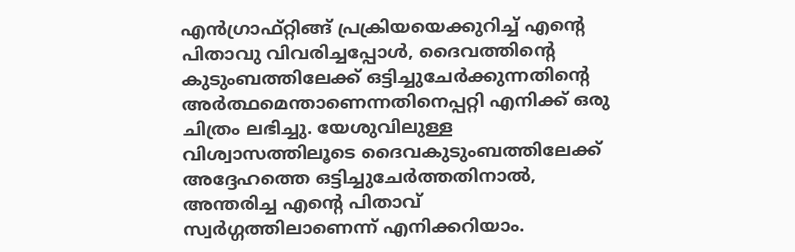എൻഗ്രാഫ്റ്റിങ്ങ് പ്രക്രിയയെക്കുറിച്ച് എന്റെ പിതാവു വിവരിച്ചപ്പോൾ, ദൈവത്തിന്റെ കുടുംബത്തിലേക്ക് ഒട്ടിച്ചുചേർക്കുന്നതിന്റെ അർത്ഥമെന്താണെന്നതിനെപ്പറ്റി എനിക്ക് ഒരു ചിത്രം ലഭിച്ചു. യേശുവിലുള്ള വിശ്വാസത്തിലൂടെ ദൈവകുടുംബത്തിലേക്ക് അദ്ദേഹത്തെ ഒട്ടിച്ചുചേർത്തതിനാൽ, അന്തരിച്ച എന്റെ പിതാവ് സ്വർഗ്ഗത്തിലാണെന്ന് എനിക്കറിയാം.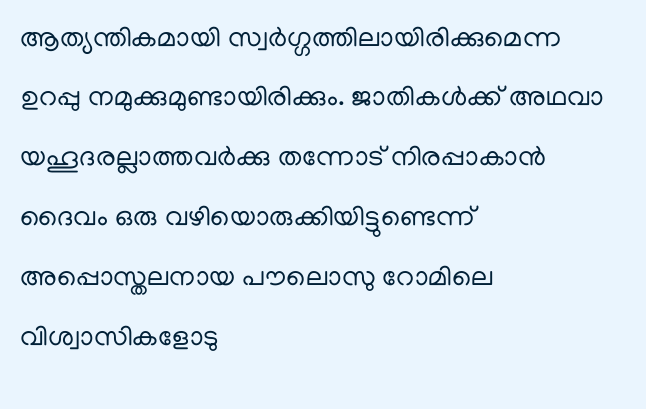ആത്യന്തികമായി സ്വർഗ്ഗത്തിലായിരിക്കുമെന്ന ഉറപ്പു നമുക്കുമുണ്ടായിരിക്കും. ജാതികൾക്ക് അഥവാ യഹൂദരല്ലാത്തവർക്കു തന്നോട് നിരപ്പാകാൻ ദൈവം ഒരു വഴിയൊരുക്കിയിട്ടുണ്ടെന്ന് അപ്പൊസ്തലനായ പൗലൊസു റോമിലെ വിശ്വാസികളോടു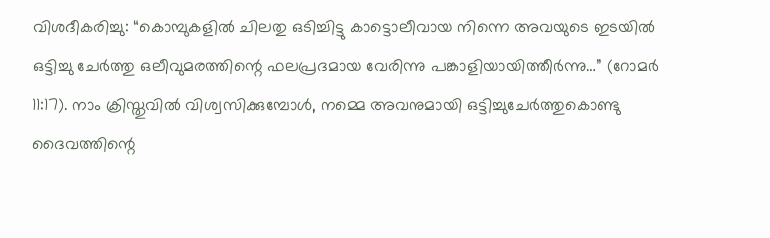വിശദീകരിച്ചു: “കൊമ്പുകളിൽ ചിലതു ഒടിച്ചിട്ടു കാട്ടൊലീവായ നിന്നെ അവയുടെ ഇടയിൽ ഒട്ടിച്ചു ചേർത്തു ഒലീവുമരത്തിന്റെ ഫലപ്രദമായ വേരിന്നു പങ്കാളിയായിത്തീർന്നു…” (റോമർ 11:17). നാം ക്രിസ്തുവിൽ വിശ്വസിക്കുമ്പോൾ, നമ്മെ അവനുമായി ഒട്ടിച്ചുചേർത്തുകൊണ്ടു ദൈവത്തിന്റെ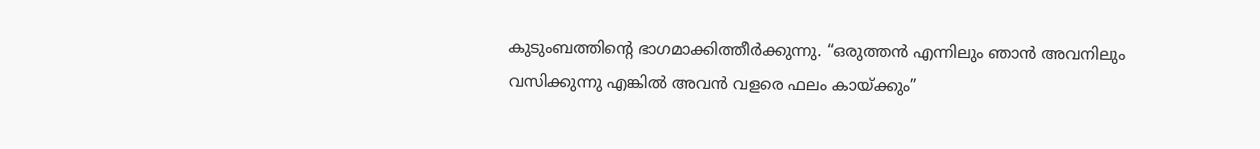കുടുംബത്തിന്റെ ഭാഗമാക്കിത്തീർക്കുന്നു. “ഒരുത്തൻ എന്നിലും ഞാൻ അവനിലും വസിക്കുന്നു എങ്കിൽ അവൻ വളരെ ഫലം കായ്ക്കും”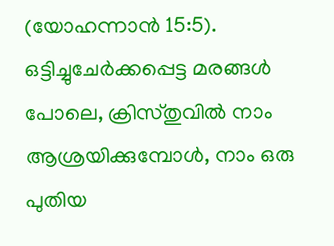(യോഹന്നാൻ 15:5).
ഒട്ടിച്ചുചേർക്കപ്പെട്ട മരങ്ങൾ പോലെ, ക്രിസ്തുവിൽ നാം ആശ്രയിക്കുമ്പോൾ, നാം ഒരു പുതിയ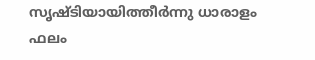സൃഷ്ടിയായിത്തീർന്നു ധാരാളം ഫലം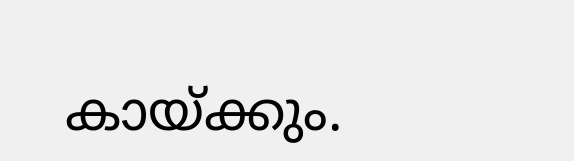കായ്ക്കും.